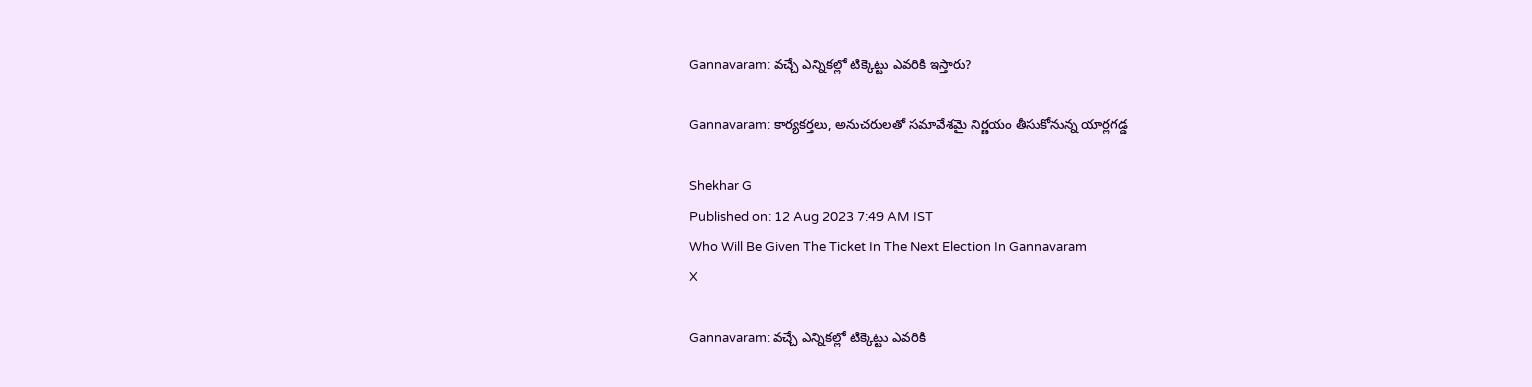Gannavaram: వచ్చే ఎన్నికల్లో టిక్కెట్టు ఎవరికి ఇస్తారు?

Gannavaram: కార్యకర్తలు, అనుచరులతో సమావేశమై నిర్ణయం తీసుకోనున్న యార్లగడ్డ

Shekhar G
Published on: 12 Aug 2023 7:49 AM IST
Who Will Be Given The Ticket In The Next Election In Gannavaram
X

Gannavaram: వచ్చే ఎన్నికల్లో టిక్కెట్టు ఎవరికి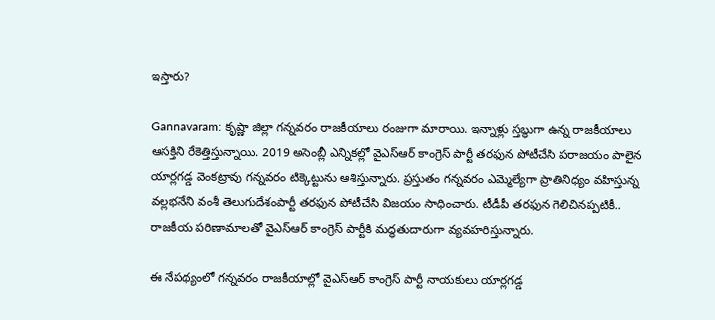ఇస్తారు?

Gannavaram: కృష్ణా జిల్లా గన్నవరం రాజకీయాలు రంజుగా మారాయి. ఇన్నాళ్లు స్తబ్ధుగా ఉన్న రాజకీయాలు ఆసక్తిని రేకెత్తిస్తున్నాయి. 2019 అసెంబ్లీ ఎన్నికల్లో వైఎస్ఆర్ కాంగ్రెస్ పార్టీ తరఫున పోటీచేసి పరాజయం పాలైన యార్లగడ్డ వెంకట్రావు గన్నవరం టిక్కెట్టును ఆశిస్తున్నారు. ప్రస్తుతం గన్నవరం ఎమ్మెల్యేగా ప్రాతినిధ్యం వహిస్తున్న వల్లభనేని వంశీ తెలుగుదేశంపార్టీ తరఫున పోటీచేసి విజయం సాధించారు. టీడీపీ తరఫున గెలిచినప్పటికీ.. రాజకీయ పరిణామాలతో వైఎస్ఆర్ కాంగ్రెస్ పార్టీకి మద్ధతుదారుగా వ్యవహరిస్తున్నారు.

ఈ నేపథ్యంలో గన్నవరం రాజకీయాల్లో వైఎస్ఆర్ కాంగ్రెస్ పార్టీ నాయకులు యార్లగడ్డ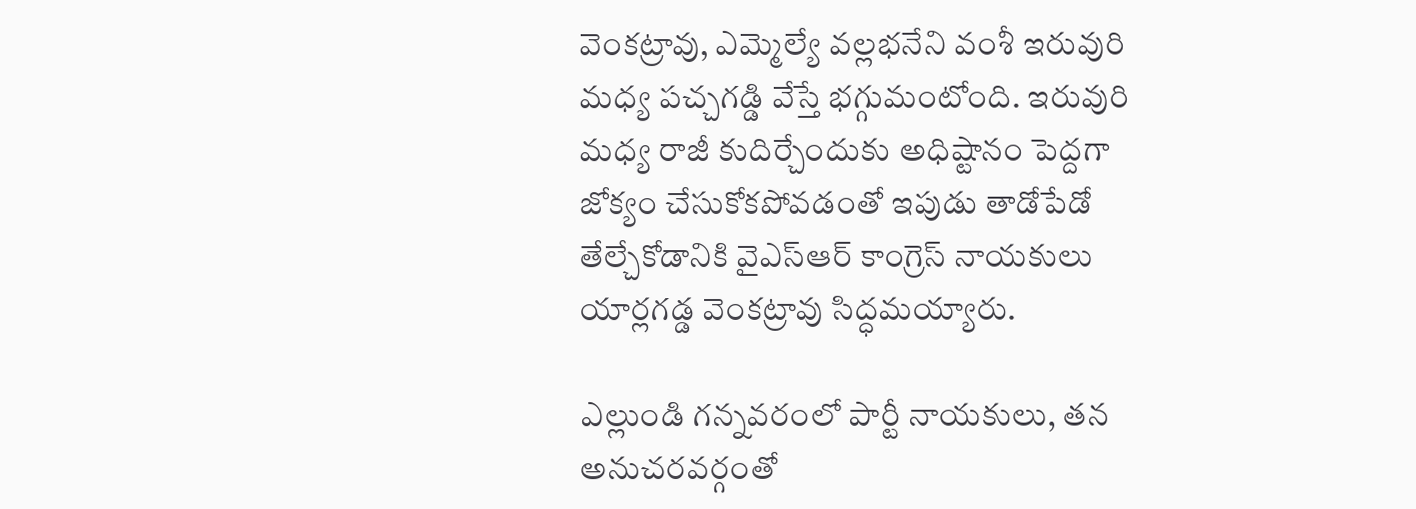వెంకట్రావు, ఎమ్మెల్యే వల్లభనేని వంశీ ఇరువురి మధ్య పచ్చగడ్డి వేస్తే భగ్గుమంటోంది. ఇరువురి మధ్య రాజీ కుదిర్చేందుకు అధిష్టానం పెద్దగా జోక్యం చేసుకోకపోవడంతో ఇపుడు తాడోపేడో తేల్చేకోడానికి వైఎస్ఆర్ కాంగ్రెస్ నాయకులు యార్లగడ్డ వెంకట్రావు సిద్ధమయ్యారు.

ఎల్లుండి గన్నవరంలో పార్టీ నాయకులు, తన అనుచరవర్గంతో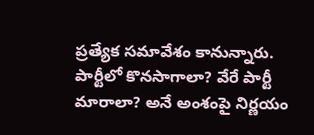ప్రత్యేక సమావేశం కానున్నారు. పార్టీలో కొనసాగాలా? వేరే పార్టీ మారాలా? అనే అంశంపై నిర్ణయం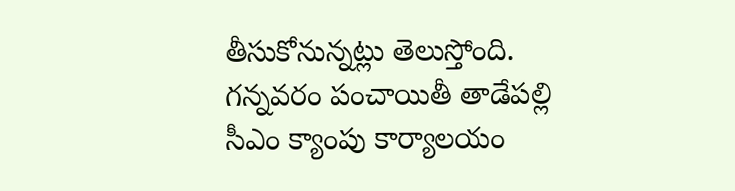తీసుకోనున్నట్లు తెలుస్తోంది. గన్నవరం పంచాయితీ తాడేపల్లి సీఎం క్యాంపు కార్యాలయం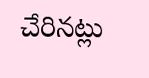చేరినట్లు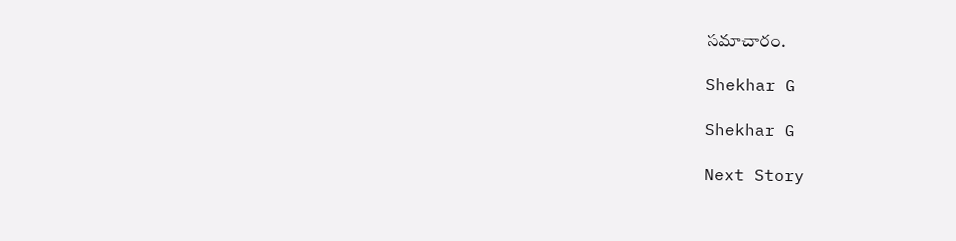సమాచారం.

Shekhar G

Shekhar G

Next Story